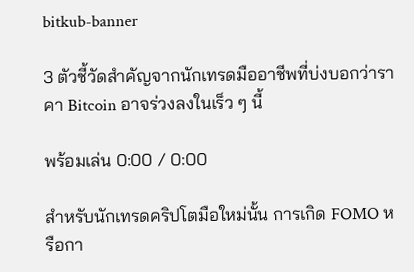bitkub-banner

3 ตัวชี้วัดสำคัญจากนักเทรดมืออาชีพที่บ่งบอกว่าราคา Bitcoin อาจร่วงลงในเร็ว ๆ นี้

พร้อมเล่น 0:00 / 0:00

สำหรับนักเทรดคริปโตมือใหม่นั้น การเกิด FOMO หรือกา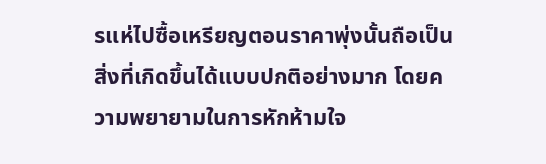รแห่ไปซื้อเหรียญตอนราคาพุ่งนั้นถือเป็นสิ่งที่เกิดขึ้นได้แบบปกติอย่างมาก โดยความพยายามในการหักห้ามใจ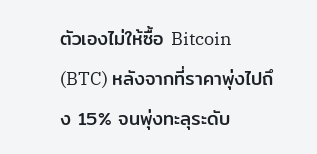ตัวเองไม่ให้ซื้อ Bitcoin (BTC) หลังจากที่ราคาพุ่งไปถึง 15% จนพุ่งทะลุระดับ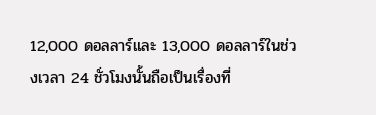12,000 ดอลลาร์และ 13,000 ดอลลาร์ในช่วงเวลา 24 ชั่วโมงนั้นถือเป็นเรื่องที่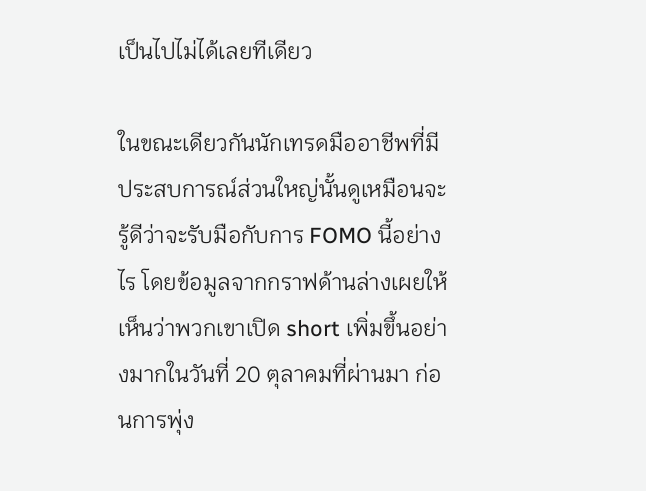เป็นไปไม่ได้เลยทีเดียว

ในขณะเดียวกันนักเทรดมืออาชีพที่มีประสบการณ์ส่วนใหญ่นั้นดูเหมือนจะรู้ดีว่าจะรับมือกับการ FOMO นี้อย่างไร โดยข้อมูลจากกราฟด้านล่างเผยให้เห็นว่าพวกเขาเปิด short เพิ่มขึ้นอย่างมากในวันที่ 20 ตุลาคมที่ผ่านมา ก่อนการพุ่ง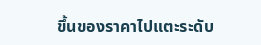ขึ้นของราคาไปแตะระดับ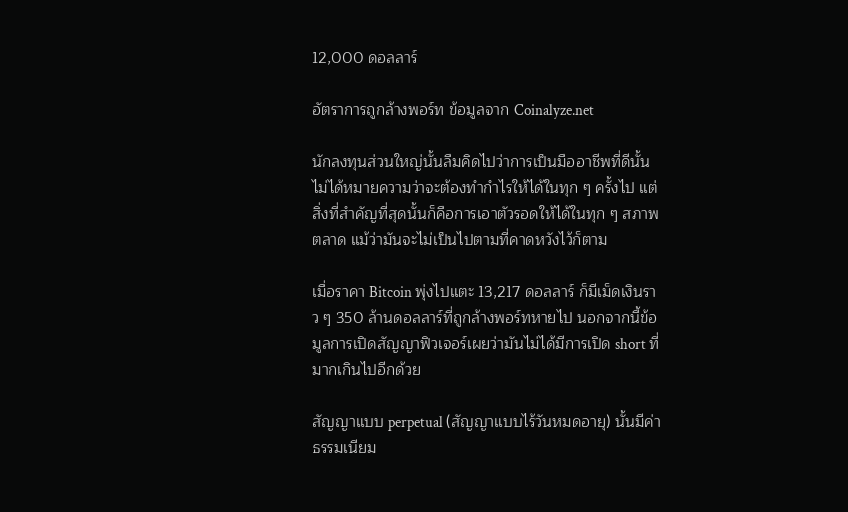12,000 ดอลลาร์

อัตราการถูกล้างพอร์ท ข้อมูลจาก Coinalyze.net

นักลงทุนส่วนใหญ่นั้นลืมคิดไปว่าการเป็นมืออาชีพที่ดีนั้นไม่ได้หมายความว่าจะต้องทำกำไรให้ได้ในทุก ๆ ครั้งไป แต่สิ่งที่สำคัญที่สุดนั้นก็คือการเอาตัวรอดให้ได้ในทุก ๆ สภาพตลาด แม้ว่ามันจะไม่เป็นไปตามที่คาดหวังไว้ก็ตาม

เมื่อราคา Bitcoin พุ่งไปแตะ 13,217 ดอลลาร์ ก็มีเม็ดเงินราว ๆ 350 ล้านดอลลาร์ที่ถูกล้างพอร์ทหายไป นอกจากนี้ข้อมูลการเปิดสัญญาฟิวเจอร์เผยว่ามันไม่ได้มีการเปิด short ที่มากเกินไปอีกด้วย

สัญญาแบบ perpetual (สัญญาแบบไร้วันหมดอายุ) นั้นมีค่าธรรมเนียม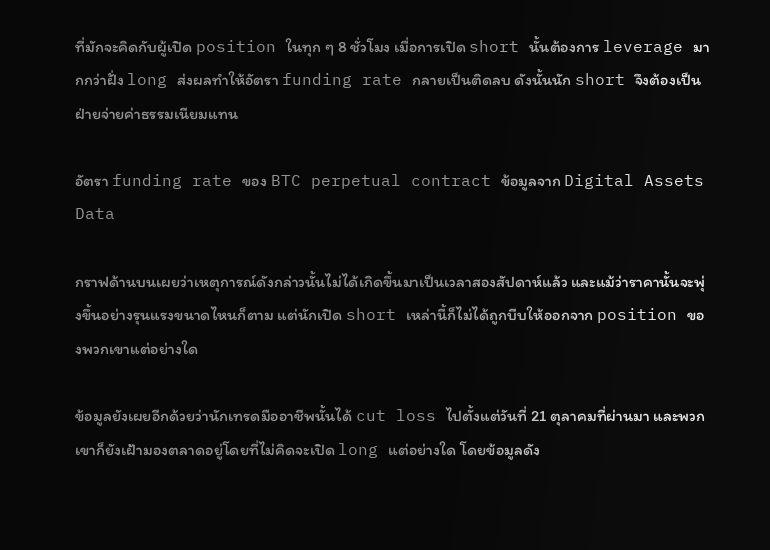ที่มักจะคิดกับผู้เปิด position ในทุก ๆ 8 ชั่วโมง เมื่อการเปิด short นั้นต้องการ leverage มากกว่าฝั่ง long ส่งผลทำให้อัตรา funding rate กลายเป็นติดลบ ดังนั้นนัก short จึงต้องเป็นฝ่ายจ่ายค่าธรรมเนียมแทน

อัตรา funding rate ของ BTC perpetual contract ข้อมูลจาก Digital Assets Data

กราฟด้านบนเผยว่าเหตุการณ์ดังกล่าวนั้นไม่ได้เกิดขึ้นมาเป็นเวลาสองสัปดาห์แล้ว และแม้ว่าราคานั้นจะพุ่งขึ้นอย่างรุนแรงขนาดไหนก็ตาม แต่นักเปิด short เหล่านี้ก็ไม่ได้ถูกบีบให้ออกจาก position ของพวกเขาแต่อย่างใด

ข้อมูลยังเผยอีกด้วยว่านักเทรดมืออาชีพนั้นได้ cut loss ไปตั้งแต่วันที่ 21 ตุลาคมที่ผ่านมา และพวกเขาก็ยังเฝ้ามองตลาดอยู่โดยที่ไม่คิดจะเปิด long แต่อย่างใด โดยข้อมูลดัง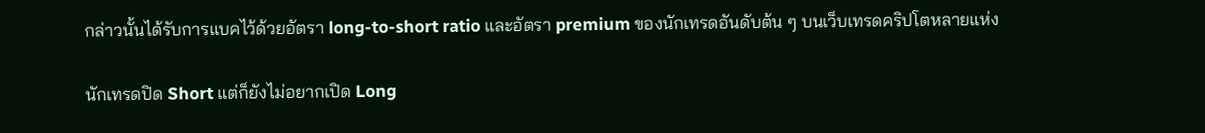กล่าวนั้นได้รับการแบคไว้ด้วยอัตรา long-to-short ratio และอัตรา premium ของนักเทรดอันดับต้น ๆ บนเว็บเทรดคริปโตหลายแห่ง

นักเทรดปิด Short แต่ก็ยังไม่อยากเปิด Long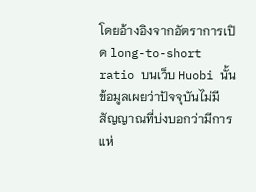โดยอ้างอิงจากอัตราการเปิด long-to-short ratio บนเว็บ Huobi นั้น ข้อมูลเผยว่าปัจจุบันไม่มีสัญญาณที่บ่งบอกว่ามีการแห่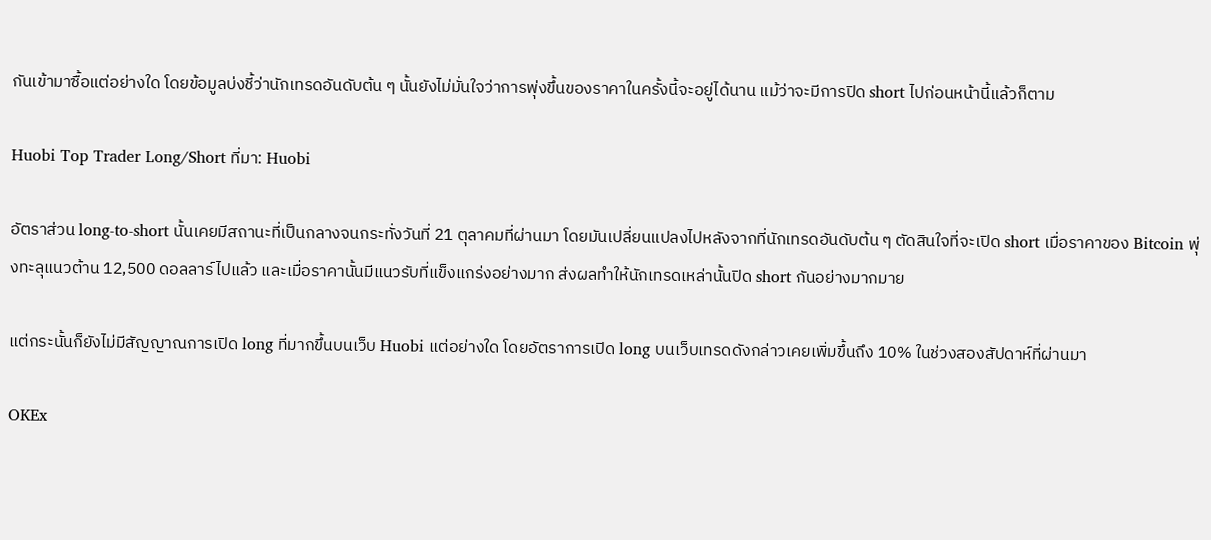กันเข้ามาซื้อแต่อย่างใด โดยข้อมูลบ่งชี้ว่านักเทรดอันดับต้น ๆ นั้นยังไม่มั่นใจว่าการพุ่งขึ้นของราคาในครั้งนี้จะอยู่ได้นาน แม้ว่าจะมีการปิด short ไปก่อนหน้านี้แล้วก็ตาม

Huobi Top Trader Long/Short ที่มา: Huobi

อัตราส่วน long-to-short นั้นเคยมีสถานะที่เป็นกลางจนกระทั่งวันที่ 21 ตุลาคมที่ผ่านมา โดยมันเปลี่ยนแปลงไปหลังจากที่นักเทรดอันดับต้น ๆ ตัดสินใจที่จะเปิด short เมื่อราคาของ Bitcoin พุ่งทะลุแนวต้าน 12,500 ดอลลาร์ไปแล้ว และเมื่อราคานั้นมีแนวรับที่แข็งแกร่งอย่างมาก ส่งผลทำให้นักเทรดเหล่านั้นปิด short กันอย่างมากมาย

แต่กระนั้นก็ยังไม่มีสัญญาณการเปิด long ที่มากขึ้นบนเว็บ Huobi แต่อย่างใด โดยอัตราการเปิด long บนเว็บเทรดดังกล่าวเคยเพิ่มขึ้นถึง 10% ในช่วงสองสัปดาห์ที่ผ่านมา

OKEx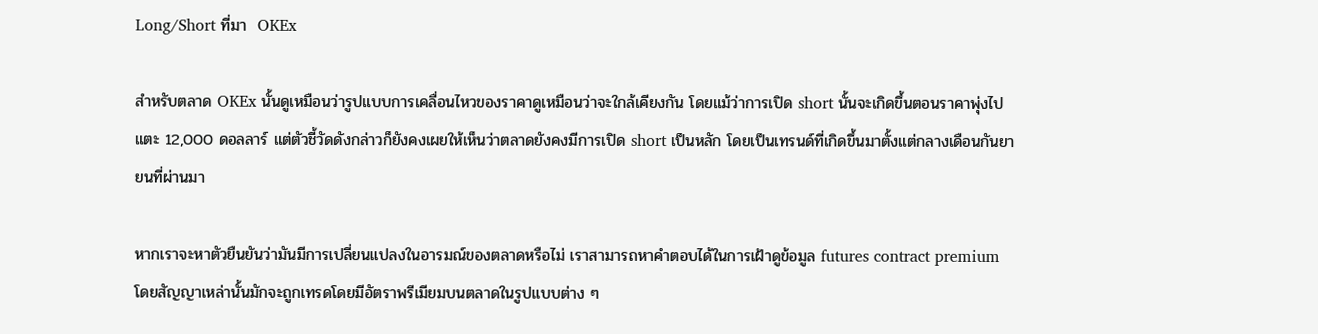Long/Short ที่มา  OKEx

สำหรับตลาด OKEx นั้นดูเหมือนว่ารูปแบบการเคลื่อนไหวของราคาดูเหมือนว่าจะใกล้เคียงกัน โดยแม้ว่าการเปิด short นั้นจะเกิดขึ้นตอนราคาพุ่งไปแตะ 12,000 ดอลลาร์ แต่ตัวชี้วัดดังกล่าวก็ยังคงเผยให้เห็นว่าตลาดยังคงมีการเปิด short เป็นหลัก โดยเป็นเทรนด์ที่เกิดขึ้นมาตั้งแต่กลางเดือนกันยายนที่ผ่านมา

หากเราจะหาตัวยืนยันว่ามันมีการเปลี่ยนแปลงในอารมณ์ของตลาดหรือไม่ เราสามารถหาคำตอบได้ในการเฝ้าดูข้อมูล futures contract premium โดยสัญญาเหล่านั้นมักจะถูกเทรดโดยมีอัตราพรีเมียมบนตลาดในรูปแบบต่าง ๆ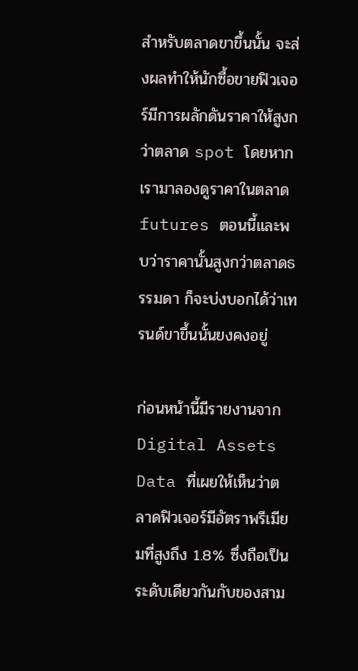สำหรับตลาดขาขึ้นนั้น จะส่งผลทำให้นักซื้อขายฟิวเจอร์มีการผลักดันราคาให้สูงกว่าตลาด spot โดยหากเรามาลองดูราคาในตลาด futures ตอนนี้และพบว่าราคานั้นสูงกว่าตลาดธรรมดา ก็จะบ่งบอกได้ว่าเทรนด์ขาขึ้นนั้นยงคงอยู่

ก่อนหน้านี้มีรายงานจาก Digital Assets Data ที่เผยให้เห็นว่าตลาดฟิวเจอร์มีอัตราพรีเมียมที่สูงถึง 1.8% ซึ่งถือเป็นระดับเดียวกันกับของสาม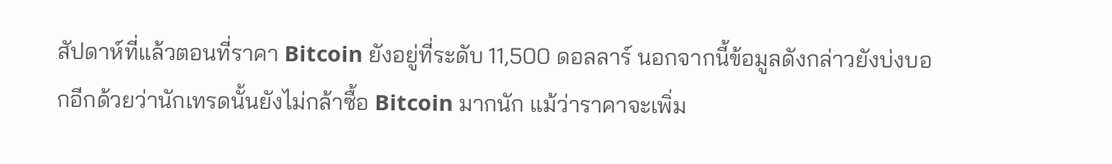สัปดาห์ที่แล้วตอนที่ราคา Bitcoin ยังอยู่ที่ระดับ 11,500 ดอลลาร์ นอกจากนี้ข้อมูลดังกล่าวยังบ่งบอกอีกด้วยว่านักเทรดนั้นยังไม่กล้าซื้อ Bitcoin มากนัก แม้ว่าราคาจะเพิ่ม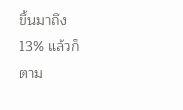ขึ้นมาถึง 13% แล้วก็ตาม